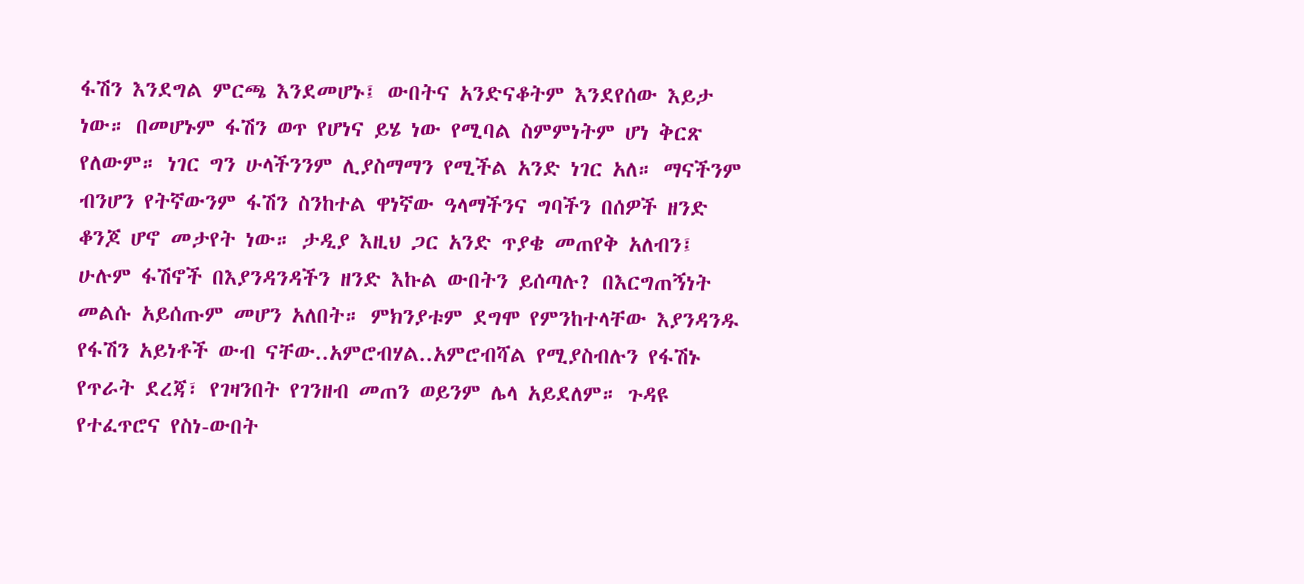ፋሽን እንደግል ምርጫ እንደመሆኑ፤ ውበትና አንድናቆትም እንደየሰው እይታ ነው። በመሆኑም ፋሽን ወጥ የሆነና ይሄ ነው የሚባል ስምምነትም ሆነ ቅርጽ የለውም። ነገር ግን ሁላችንንም ሊያስማማን የሚችል አንድ ነገር አለ። ማናችንም ብንሆን የትኛውንም ፋሽን ስንከተል ዋነኛው ዓላማችንና ግባችን በሰዎች ዘንድ ቆንጆ ሆኖ መታየት ነው። ታዲያ እዚህ ጋር አንድ ጥያቄ መጠየቅ አለብን፤ ሁሉም ፋሽኖች በእያንዳንዳችን ዘንድ እኩል ውበትን ይሰጣሉ? በእርግጠኝነት መልሱ አይሰጡም መሆን አለበት። ምክንያቱም ደግሞ የምንከተላቸው እያንዳንዱ የፋሽን አይነቶች ውብ ናቸው..አምሮብሃል..አምሮብሻል የሚያስብሉን የፋሽኑ የጥራት ደረጃ፣ የገዛንበት የገንዘብ መጠን ወይንም ሌላ አይደለም። ጉዳዩ የተፈጥሮና የስነ-ውበት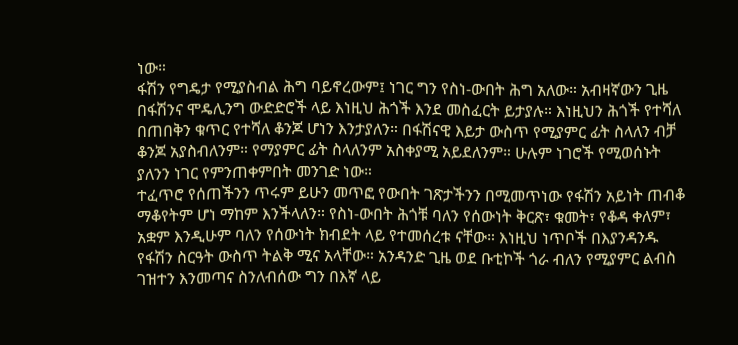ነው።
ፋሽን የግዴታ የሚያስብል ሕግ ባይኖረውም፤ ነገር ግን የስነ-ውበት ሕግ አለው። አብዛኛውን ጊዜ በፋሽንና ሞዴሊንግ ውድድሮች ላይ እነዚህ ሕጎች እንደ መስፈርት ይታያሉ። እነዚህን ሕጎች የተሻለ በጠበቅን ቁጥር የተሻለ ቆንጆ ሆነን እንታያለን። በፋሽናዊ እይታ ውስጥ የሚያምር ፊት ስላለን ብቻ ቆንጆ አያስብለንም። የማያምር ፊት ስላለንም አስቀያሚ አይደለንም። ሁሉም ነገሮች የሚወሰኑት ያለንን ነገር የምንጠቀምበት መንገድ ነው።
ተፈጥሮ የሰጠችንን ጥሩም ይሁን መጥፎ የውበት ገጽታችንን በሚመጥነው የፋሽን አይነት ጠብቆ ማቆየትም ሆነ ማከም እንችላለን። የስነ-ውበት ሕጎቹ ባለን የሰውነት ቅርጽ፣ ቁመት፣ የቆዳ ቀለም፣ አቋም እንዲሁም ባለን የሰውነት ክብደት ላይ የተመሰረቱ ናቸው። እነዚህ ነጥቦች በእያንዳንዱ የፋሽን ስርዓት ውስጥ ትልቅ ሚና አላቸው። አንዳንድ ጊዜ ወደ ቡቲኮች ጎራ ብለን የሚያምር ልብስ ገዝተን እንመጣና ስንለብሰው ግን በእኛ ላይ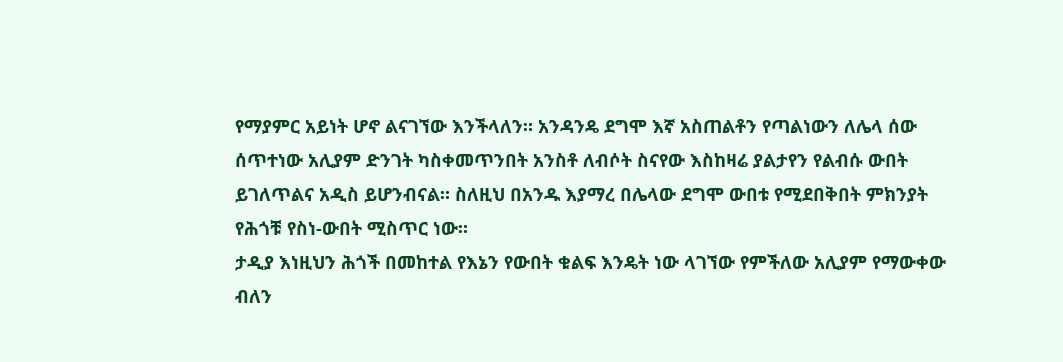የማያምር አይነት ሆኖ ልናገኘው እንችላለን። አንዳንዴ ደግሞ እኛ አስጠልቶን የጣልነውን ለሌላ ሰው ሰጥተነው አሊያም ድንገት ካስቀመጥንበት አንስቶ ለብሶት ስናየው እስከዛሬ ያልታየን የልብሱ ውበት ይገለጥልና አዲስ ይሆንብናል። ስለዚህ በአንዱ እያማረ በሌላው ደግሞ ውበቱ የሚደበቅበት ምክንያት የሕጎቹ የስነ-ውበት ሚስጥር ነው።
ታዲያ እነዚህን ሕጎች በመከተል የእኔን የውበት ቁልፍ እንዴት ነው ላገኘው የምችለው አሊያም የማውቀው ብለን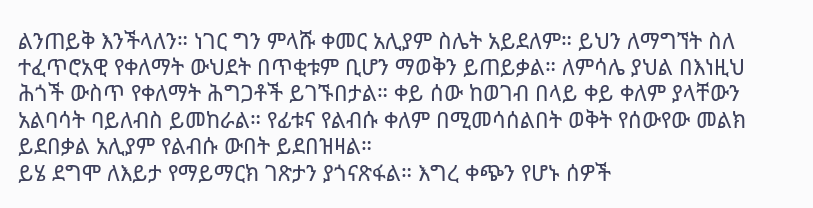ልንጠይቅ እንችላለን። ነገር ግን ምላሹ ቀመር አሊያም ስሌት አይደለም። ይህን ለማግኘት ስለ ተፈጥሮአዊ የቀለማት ውህደት በጥቂቱም ቢሆን ማወቅን ይጠይቃል። ለምሳሌ ያህል በእነዚህ ሕጎች ውስጥ የቀለማት ሕግጋቶች ይገኙበታል። ቀይ ሰው ከወገብ በላይ ቀይ ቀለም ያላቸውን አልባሳት ባይለብስ ይመከራል። የፊቱና የልብሱ ቀለም በሚመሳሰልበት ወቅት የሰውየው መልክ ይደበቃል አሊያም የልብሱ ውበት ይደበዝዛል።
ይሄ ደግሞ ለእይታ የማይማርክ ገጽታን ያጎናጽፋል። እግረ ቀጭን የሆኑ ሰዎች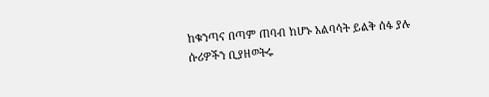ከቁንጣና በጣም ጠባብ ከሆኑ አልባሳት ይልቅ ሰፋ ያሉ ሱሪዎችን ቢያዘወትሩ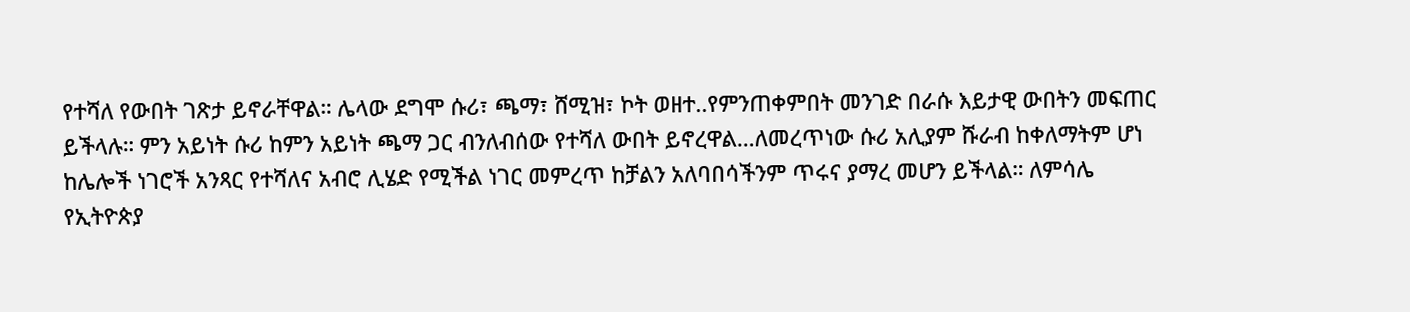የተሻለ የውበት ገጽታ ይኖራቸዋል። ሌላው ደግሞ ሱሪ፣ ጫማ፣ ሸሚዝ፣ ኮት ወዘተ..የምንጠቀምበት መንገድ በራሱ እይታዊ ውበትን መፍጠር ይችላሉ። ምን አይነት ሱሪ ከምን አይነት ጫማ ጋር ብንለብሰው የተሻለ ውበት ይኖረዋል…ለመረጥነው ሱሪ አሊያም ሹራብ ከቀለማትም ሆነ ከሌሎች ነገሮች አንጻር የተሻለና አብሮ ሊሄድ የሚችል ነገር መምረጥ ከቻልን አለባበሳችንም ጥሩና ያማረ መሆን ይችላል። ለምሳሌ የኢትዮጵያ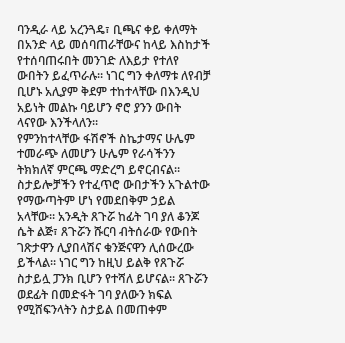ባንዲራ ላይ አረንጓዴ፣ ቢጫና ቀይ ቀለማት በአንድ ላይ መሰባጠራቸውና ከላይ እስከታች የተሰባጠሩበት መንገድ ለእይታ የተለየ ውበትን ይፈጥራሉ። ነገር ግን ቀለማቱ ለየብቻ ቢሆኑ አሊያም ቅደም ተከተላቸው በእንዲህ አይነት መልኩ ባይሆን ኖሮ ያንን ውበት ላናየው እንችላለን።
የምንከተላቸው ፋሽኖች ስኬታማና ሁሌም ተመራጭ ለመሆን ሁሌም የራሳችንን ትክክለኛ ምርጫ ማድረግ ይኖርብናል። ስታይሎቻችን የተፈጥሮ ውበታችን አጉልተው የማውጣትም ሆነ የመደበቅም ኃይል አላቸው። አንዲት ጸጉሯ ከፊት ገባ ያለ ቆንጆ ሴት ልጅ፣ ጸጉሯን ሹርባ ብትሰራው የውበት ገጽታዋን ሊያበላሽና ቁንጅናዋን ሊሰውረው ይችላል። ነገር ግን ከዚህ ይልቅ የጸጉሯ ስታይሏ ፓንክ ቢሆን የተሻለ ይሆናል። ጸጉሯን ወደፊት በመድፋት ገባ ያለውን ክፍል የሚሸፍንላትን ስታይል በመጠቀም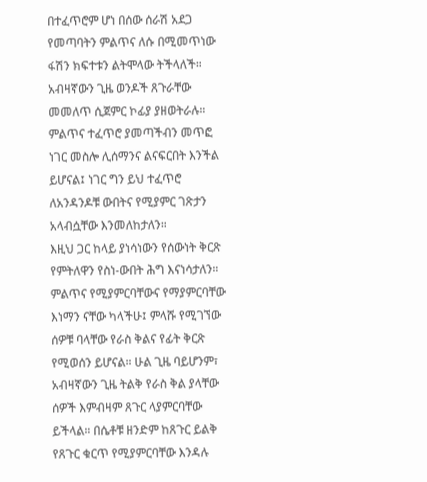በተፈጥሮም ሆነ በሰው ሰራሽ አደጋ የመጣባትን ምልጥና ለሱ በሚመጥነው ፋሽን ክፍተቱን ልትሞላው ትችላለች። አብዛኛውን ጊዜ ወንዶች ጸጉራቸው መመለጥ ሲጀምር ኮፊያ ያዘወትራሉ። ምልጥና ተፈጥሮ ያመጣችብን መጥፎ ነገር መስሎ ሊሰማንና ልናፍርበት እንችል ይሆናል፤ ነገር ግን ይህ ተፈጥሮ ለአንዳንዶቹ ውበትና የሚያምር ገጽታን አላብሷቸው እንመለከታለን።
እዚህ ጋር ከላይ ያነሳነውን የሰውነት ቅርጽ የምትለዋን የስነ-ውበት ሕግ እናነሳታለን። ምልጥና የሚያምርባቸውና የማያምርባቸው እነማን ናቸው ካላችሁ፤ ምላሹ የሚገኘው ሰዎቹ ባላቸው የራስ ቅልና የፊት ቅርጽ የሚወሰን ይሆናል። ሁል ጊዜ ባይሆንም፣ አብዛኛውን ጊዜ ትልቅ የራስ ቅል ያላቸው ሰዎች እምብዛም ጸጉር ላያምርባቸው ይችላል። በሴቶቹ ዘንድም ከጸጉር ይልቅ የጸጉር ቁርጥ የሚያምርባቸው እንዳሉ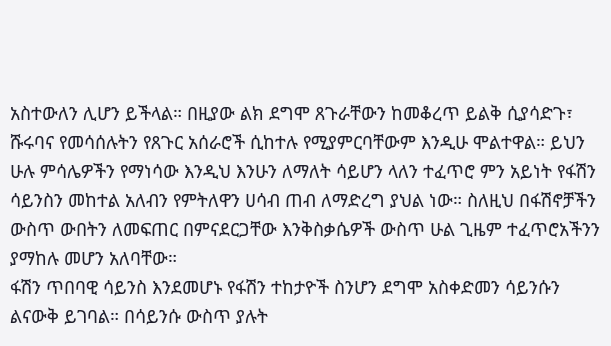አስተውለን ሊሆን ይችላል። በዚያው ልክ ደግሞ ጸጉራቸውን ከመቆረጥ ይልቅ ሲያሳድጉ፣ ሹሩባና የመሳሰሉትን የጸጉር አሰራሮች ሲከተሉ የሚያምርባቸውም እንዲሁ ሞልተዋል። ይህን ሁሉ ምሳሌዎችን የማነሳው እንዲህ እንሁን ለማለት ሳይሆን ላለን ተፈጥሮ ምን አይነት የፋሽን ሳይንስን መከተል አለብን የምትለዋን ሀሳብ ጠብ ለማድረግ ያህል ነው። ስለዚህ በፋሽኖቻችን ውስጥ ውበትን ለመፍጠር በምናደርጋቸው እንቅስቃሴዎች ውስጥ ሁል ጊዜም ተፈጥሮአችንን ያማከሉ መሆን አለባቸው።
ፋሽን ጥበባዊ ሳይንስ እንደመሆኑ የፋሽን ተከታዮች ስንሆን ደግሞ አስቀድመን ሳይንሱን ልናውቅ ይገባል። በሳይንሱ ውስጥ ያሉት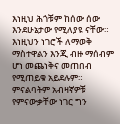እነዚህ ሕጎቹም ከሰው ሰው እንደሁኔታው የሚለያዩ ናቸው። እነዚህን ነገሮች ለማወቅ ማስተዋልን እንጂ ብዙ ማሰብም ሆነ መጨነቅና መጠበብ የሚጠይቁ አይደሉም።
ምናልባትም አብዛኛዎቹ የምናውቃቸው ነገር ግን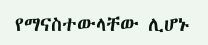የማናስተውላቸው ሊሆኑ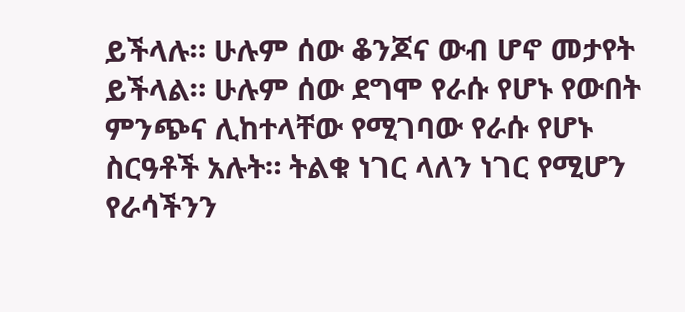ይችላሉ። ሁሉም ሰው ቆንጆና ውብ ሆኖ መታየት ይችላል። ሁሉም ሰው ደግሞ የራሱ የሆኑ የውበት ምንጭና ሊከተላቸው የሚገባው የራሱ የሆኑ ስርዓቶች አሉት። ትልቁ ነገር ላለን ነገር የሚሆን የራሳችንን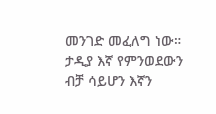መንገድ መፈለግ ነው። ታዲያ እኛ የምንወደውን ብቻ ሳይሆን እኛን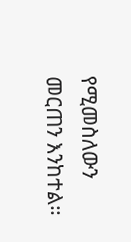የሚመስለውን መርጠን እንከተል።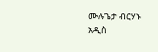ሙሉጌታ ብርሃኑ
አዲስ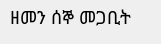ዘመን ሰኞ መጋቢት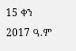15 ቀን 2017 ዓ.ም